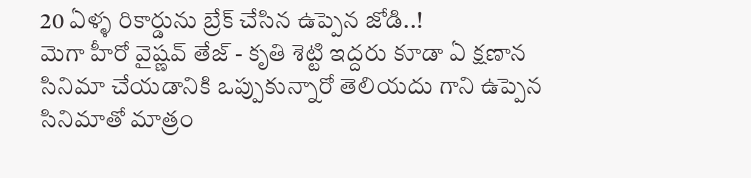20 ఏళ్ళ రికార్డును బ్రేక్ చేసిన ఉప్పెన జోడి..!
మెగా హీరో వైష్ణవ్ తేజ్ - కృతి శెట్టి ఇద్దరు కూడా ఏ క్షణాన సినిమా చేయడానికి ఒప్పుకున్నారో తెలియదు గాని ఉప్పెన సినిమాతో మాత్రం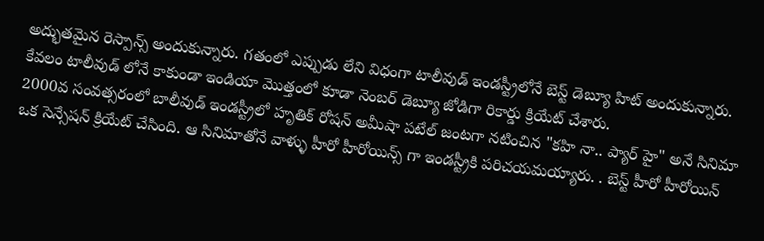అద్భుతమైన రెస్పాన్స్ అందుకున్నారు. గతంలో ఎప్పుడు లేని విధంగా టాలీవుడ్ ఇండస్ట్రీలోనే బెస్ట్ డెబ్యూ హిట్ అందుకున్నారు. కేవలం టాలీవుడ్ లోనే కాకుండా ఇండియా మొత్తంలో కూడా నెంబర్ డెబ్యూ జోడిగా రికార్డు క్రియేట్ చేశారు.
2000వ సంవత్సరంలో బాలీవుడ్ ఇండస్ట్రీలో హృతిక్ రోషన్ అమీషా పటేల్ జంటగా నటించిన "కహి నా.. ప్యార్ హై" అనే సినిమా ఒక సెన్సేషన్ క్రియేట్ చేసింది. ఆ సినిమాతోనే వాళ్ళు హీరో హీరోయిన్స్ గా ఇండస్ట్రీకి పరిచయమయ్యారు. . బెస్ట్ హీరో హీరోయిన్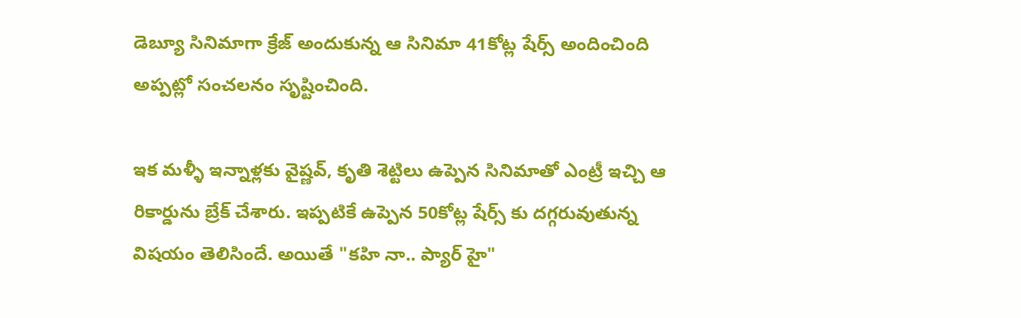డెబ్యూ సినిమాగా క్రేజ్ అందుకున్న ఆ సినిమా 41కోట్ల షేర్స్ అందించింది అప్పట్లో సంచలనం సృష్టించింది.

ఇక మళ్ళీ ఇన్నాళ్లకు వైష్ణవ్, కృతి శెట్టిలు ఉప్పెన సినిమాతో ఎంట్రీ ఇచ్చి ఆ రికార్డును బ్రేక్ చేశారు. ఇప్పటికే ఉప్పెన 50కోట్ల షేర్స్ కు దగ్గరువుతున్న విషయం తెలిసిందే. అయితే "కహి నా.. ప్యార్ హై"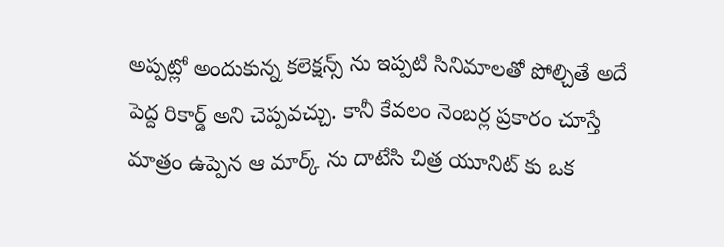అప్పట్లో అందుకున్న కలెక్షన్స్ ను ఇప్పటి సినిమాలతో పోల్చితే అదే పెద్ద రికార్డ్ అని చెప్పవచ్చు. కానీ కేవలం నెంబర్ల ప్రకారం చూస్తే మాత్రం ఉప్పెన ఆ మార్క్ ను దాటేసి చిత్ర యూనిట్ కు ఒక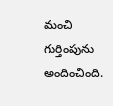మంచి గుర్తింపును అందించింది.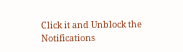Click it and Unblock the Notifications